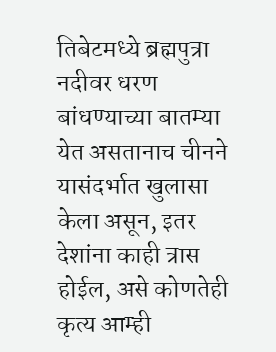तिबेटमध्ये ब्रह्मपुत्रा नदीवर धरण बांधण्याच्या बातम्या येत असतानाच चीनने यासंदर्भात खुलासा केला असून, इतर देशांना काही त्रास होईल, असे कोणतेही कृत्य आम्ही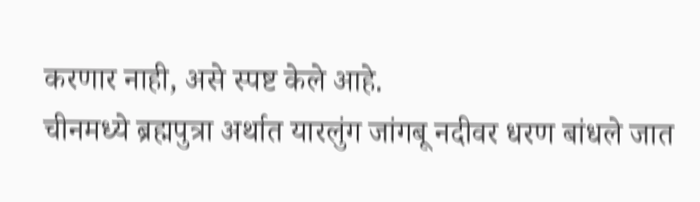करणार नाही, असे स्पष्ट केले आहे.
चीनमध्ये ब्रह्मपुत्रा अर्थात यारलुंग जांगबू नदीवर धरण बांधले जात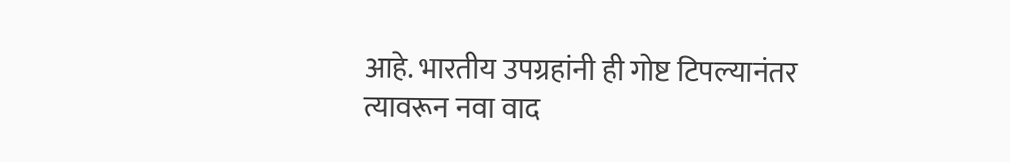आहे. भारतीय उपग्रहांनी ही गोष्ट टिपल्यानंतर त्यावरून नवा वाद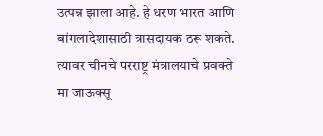उत्पन्न झाला आहे. हे धरण भारत आणि बांगलादेशासाठी त्रासदायक ठरू शकते. त्यावर चीनचे परराष्ट्र मंत्रालयाचे प्रवक्ते मा जाऊक्सू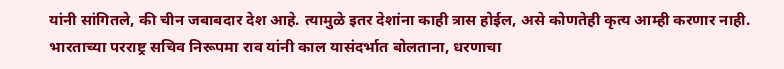यांनी सांगितले, की चीन जबाबदार देश आहे. त्यामुळे इतर देशांना काही त्रास होईल, असे कोणतेही कृत्य आम्ही करणार नाही.
भारताच्या परराष्ट्र सचिव निरूपमा राव यांनी काल यासंदर्भात बोलताना, धरणाचा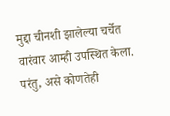मुद्दा चीनशी झालेल्या चर्चेत वारंवार आम्ही उपस्थित केला. परंतु, असे कोणतेही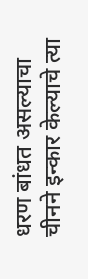धरण बांधत असल्याचा चीनने इन्कार केल्याचे त्या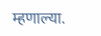म्हणाल्या.